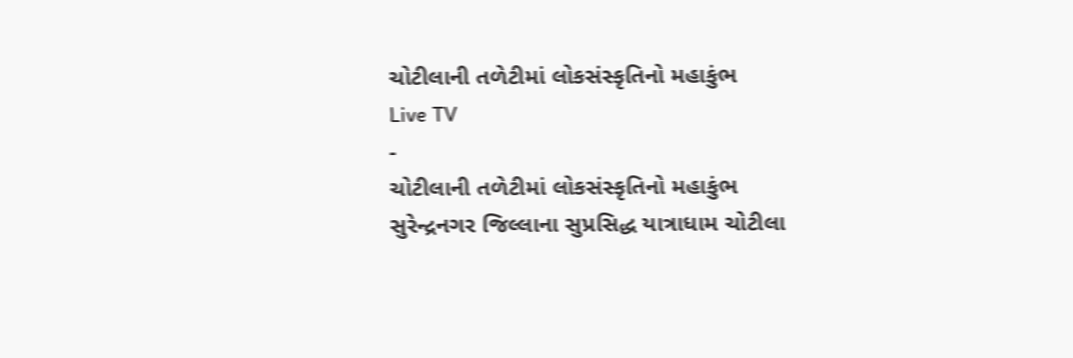ચોટીલાની તળેટીમાં લોકસંસ્કૃતિનો મહાકુંભ
Live TV
-
ચોટીલાની તળેટીમાં લોકસંસ્કૃતિનો મહાકુંભ
સુરેન્દ્રનગર જિલ્લાના સુપ્રસિદ્ધ યાત્રાધામ ચોટીલા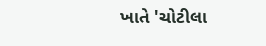ખાતે 'ચોટીલા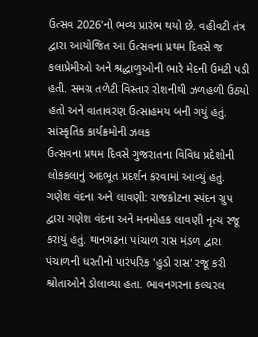ઉત્સવ 2026'નો ભવ્ય પ્રારંભ થયો છે. વહીવટી તંત્ર દ્વારા આયોજિત આ ઉત્સવના પ્રથમ દિવસે જ કલાપ્રેમીઓ અને શ્રદ્ધાળુઓની ભારે મેદની ઉમટી પડી હતી. સમગ્ર તળેટી વિસ્તાર રોશનીથી ઝળહળી ઉઠ્યો હતો અને વાતાવરણ ઉત્સાહમય બની ગયું હતું.
સાંસ્કૃતિક કાર્યક્રમોની ઝલક
ઉત્સવના પ્રથમ દિવસે ગુજરાતના વિવિધ પ્રદેશોની લોકકલાનું અદભૂત પ્રદર્શન કરવામાં આવ્યું હતું. ગણેશ વંદના અને લાવણી: રાજકોટના સ્પંદન ગ્રુપ દ્વારા ગણેશ વંદના અને મનમોહક લાવણી નૃત્ય રજૂ કરાયું હતું. થાનગઢના પાંચાળ રાસ મંડળ દ્વારા પંચાળની ધરતીનો પારંપરિક 'હુડો રાસ' રજૂ કરી શ્રોતાઓને ડોલાવ્યા હતા. ભાવનગરના કલ્ચરલ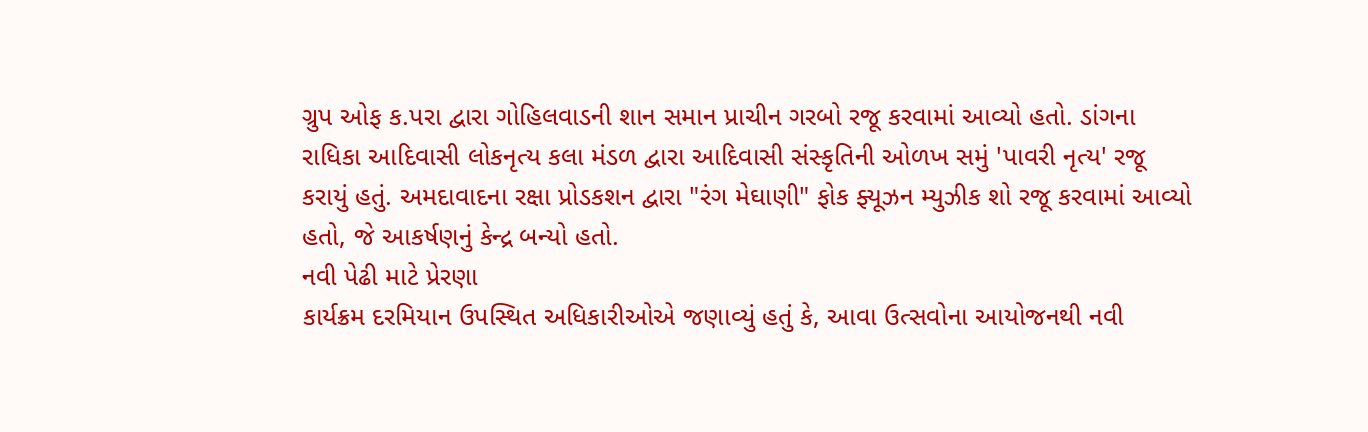ગ્રુપ ઓફ ક.પરા દ્વારા ગોહિલવાડની શાન સમાન પ્રાચીન ગરબો રજૂ કરવામાં આવ્યો હતો. ડાંગના રાધિકા આદિવાસી લોકનૃત્ય કલા મંડળ દ્વારા આદિવાસી સંસ્કૃતિની ઓળખ સમું 'પાવરી નૃત્ય' રજૂ કરાયું હતું. અમદાવાદના રક્ષા પ્રોડકશન દ્વારા "રંગ મેઘાણી" ફોક ફ્યૂઝન મ્યુઝીક શો રજૂ કરવામાં આવ્યો હતો, જે આકર્ષણનું કેન્દ્ર બન્યો હતો.
નવી પેઢી માટે પ્રેરણા
કાર્યક્રમ દરમિયાન ઉપસ્થિત અધિકારીઓએ જણાવ્યું હતું કે, આવા ઉત્સવોના આયોજનથી નવી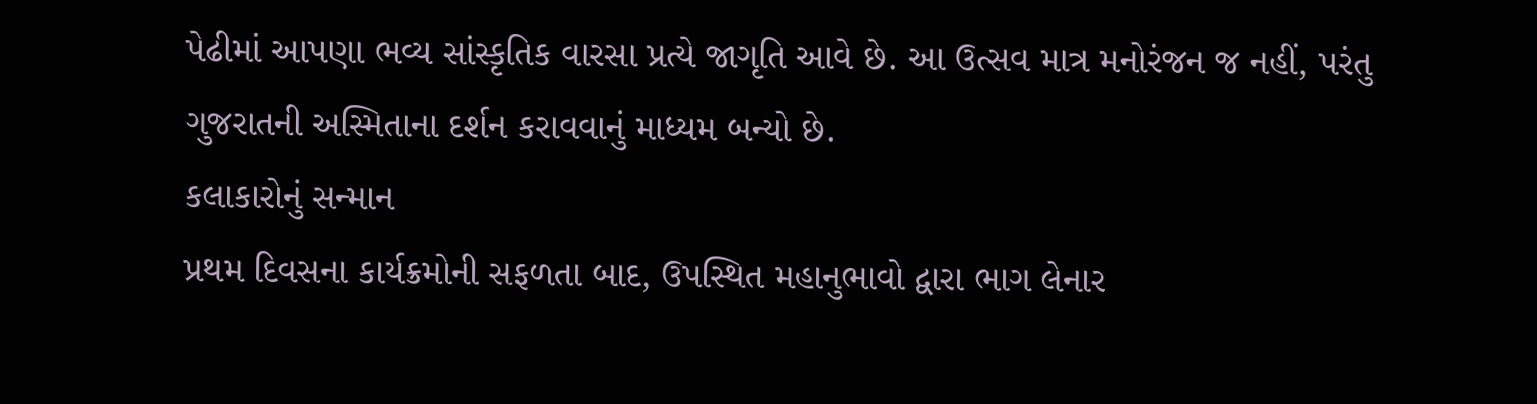પેઢીમાં આપણા ભવ્ય સાંસ્કૃતિક વારસા પ્રત્યે જાગૃતિ આવે છે. આ ઉત્સવ માત્ર મનોરંજન જ નહીં, પરંતુ ગુજરાતની અસ્મિતાના દર્શન કરાવવાનું માધ્યમ બન્યો છે.
કલાકારોનું સન્માન
પ્રથમ દિવસના કાર્યક્રમોની સફળતા બાદ, ઉપસ્થિત મહાનુભાવો દ્વારા ભાગ લેનાર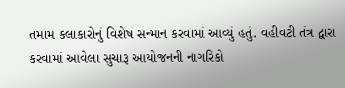તમામ કલાકારોનું વિશેષ સન્માન કરવામાં આવ્યું હતું. વહીવટી તંત્ર દ્વારા કરવામાં આવેલા સુચારૂ આયોજનની નાગરિકો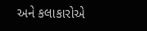અને કલાકારોએ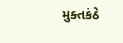મુક્તકંઠે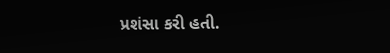પ્રશંસા કરી હતી.